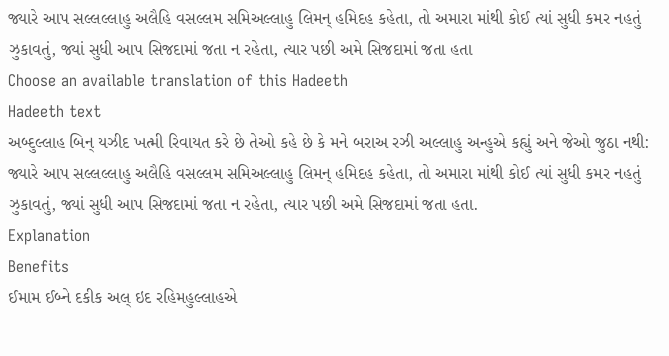જ્યારે આપ સલ્લલ્લાહુ અલૈહિ વસલ્લમ સમિઅલ્લાહુ લિમન્ હમિદહ કહેતા, તો અમારા માંથી કોઈ ત્યાં સુધી કમર નહતું ઝુકાવતું, જ્યાં સુધી આપ સિજદામાં જતા ન રહેતા, ત્યાર પછી અમે સિજદામાં જતા હતા
Choose an available translation of this Hadeeth
Hadeeth text
અબ્દુલ્લાહ બિન્ યઝીદ ખત્મી રિવાયત કરે છે તેઓ કહે છે કે મને બરાઅ રઝી અલ્લાહુ અન્હુએ કહ્યું અને જેઓ જુઠા નથી: જ્યારે આપ સલ્લલ્લાહુ અલૈહિ વસલ્લમ સમિઅલ્લાહુ લિમન્ હમિદહ કહેતા, તો અમારા માંથી કોઈ ત્યાં સુધી કમર નહતું ઝુકાવતું, જ્યાં સુધી આપ સિજદામાં જતા ન રહેતા, ત્યાર પછી અમે સિજદામાં જતા હતા.
Explanation
Benefits
ઈમામ ઈબ્ને દકીક અલ્ ઇદ રહિમહુલ્લાહએ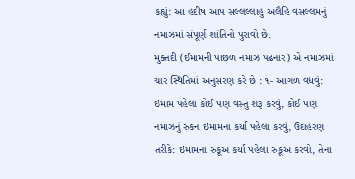કહ્યું: આ હદીષ આપ સલ્લલ્લાહુ અલૈહિ વસલ્લમનું નમાઝમાં સંપૂર્ણ શાંતિનો પુરાવો છે.
મુક્તદી (ઈમામની પાછળ નમાઝ પઢનાર) એ નમાઝમાં ચાર સ્થિતિમાં અનુસરણ કરે છે : ૧- આગળ વધવું: ઇમામ પહેલા કોઈ પણ વસ્તુ શરૂ કરવું, કોઈ પણ નમાઝનું રુકન ઇમામના કર્યા પહેલા કરવું, ઉદાહરણ તરીકે: ઇમામના રુકૂઅ કર્યા પહેલા રુકૂઅ કરવો, તેના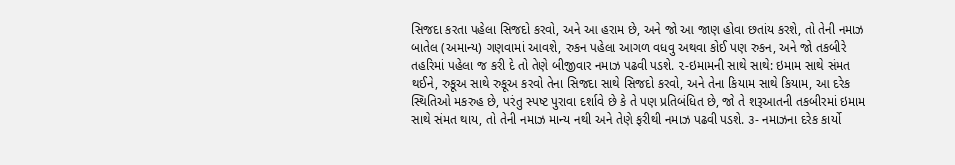સિજદા કરતા પહેલા સિજદો કરવો, અને આ હરામ છે, અને જો આ જાણ હોવા છતાંય કરશે, તો તેની નમાઝ બાતેલ (અમાન્ય) ગણવામાં આવશે, રુકન પહેલા આગળ વધવુ અથવા કોઈ પણ રુકન, અને જો તકબીરે તહરિમાં પહેલા જ કરી દે તો તેણે બીજીવાર નમાઝ પઢવી પડશે. ૨-ઇમામની સાથે સાથે: ઇમામ સાથે સંમત થઈને, રુકૂઅ સાથે રુકૂઅ કરવો તેના સિજદા સાથે સિજદો કરવો, અને તેના કિયામ સાથે કિયામ, આ દરેક સ્થિતિઓ મકરુહ છે, પરંતુ સ્પષ્ટ પુરાવા દર્શાવે છે કે તે પણ પ્રતિબંધિત છે, જો તે શરૂઆતની તકબીરમાં ઇમામ સાથે સંમત થાય, તો તેની નમાઝ માન્ય નથી અને તેણે ફરીથી નમાઝ પઢવી પડશે. ૩- નમાઝના દરેક કાર્યો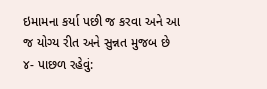ઇમામના કર્યા પછી જ કરવા અને આ જ યોગ્ય રીત અને સુન્નત મુજબ છે ૪- પાછળ રહેવું: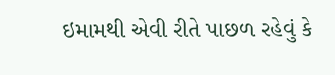ઇમામથી એવી રીતે પાછળ રહેવું કે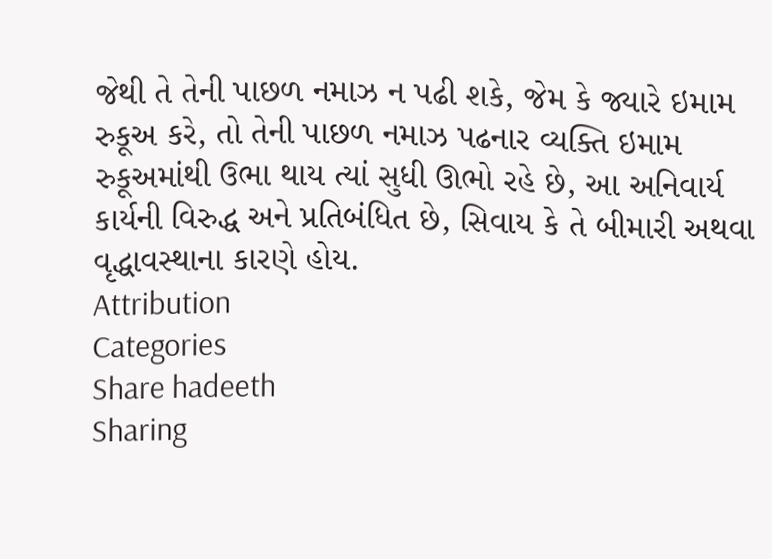જેથી તે તેની પાછળ નમાઝ ન પઢી શકે, જેમ કે જ્યારે ઇમામ રુકૂઅ કરે, તો તેની પાછળ નમાઝ પઢનાર વ્યક્તિ ઇમામ રુકૂઅમાંથી ઉભા થાય ત્યાં સુધી ઊભો રહે છે, આ અનિવાર્ય કાર્યની વિરુદ્ધ અને પ્રતિબંધિત છે, સિવાય કે તે બીમારી અથવા વૃદ્ધાવસ્થાના કારણે હોય.
Attribution
Categories
Share hadeeth
Sharing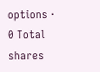options · 0 Total shares